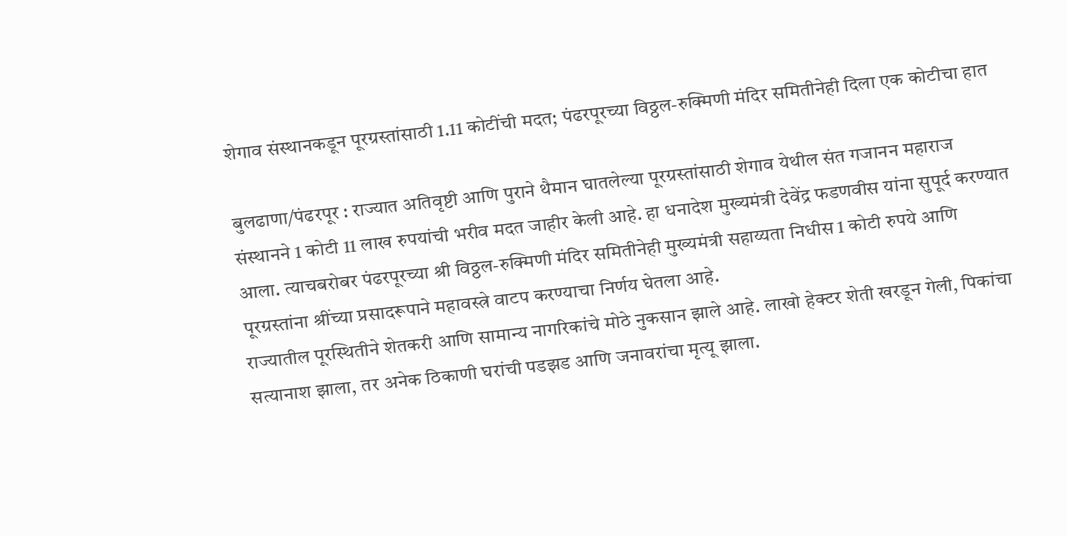शेगाव संस्थानकडून पूरग्रस्तांसाठी 1.11 कोटींची मदत; पंढरपूरच्या विठ्ठल-रुक्मिणी मंदिर समितीनेही दिला एक कोटीचा हात

बुलढाणा/पंढरपूर : राज्यात अतिवृष्टी आणि पुराने थैमान घातलेल्या पूरग्रस्तांसाठी शेगाव येथील संत गजानन महाराज संस्थानने 1 कोटी 11 लाख रुपयांची भरीव मदत जाहीर केली आहे. हा धनादेश मुख्यमंत्री देवेंद्र फडणवीस यांना सुपूर्द करण्यात आला. त्याचबरोबर पंढरपूरच्या श्री विठ्ठल-रुक्मिणी मंदिर समितीनेही मुख्यमंत्री सहाय्यता निधीस 1 कोटी रुपये आणि पूरग्रस्तांना श्रींच्या प्रसादरूपाने महावस्त्रे वाटप करण्याचा निर्णय घेतला आहे.
राज्यातील पूरस्थितीने शेतकरी आणि सामान्य नागरिकांचे मोठे नुकसान झाले आहे. लाखो हेक्टर शेती खरडून गेली, पिकांचा सत्यानाश झाला, तर अनेक ठिकाणी घरांची पडझड आणि जनावरांचा मृत्यू झाला.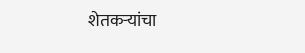शेतकऱ्यांचा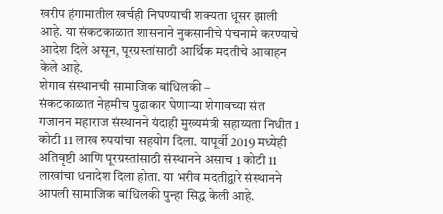खरीप हंगामातील खर्चही निघण्याची शक्यता धूसर झाली आहे. या संकटकाळात शासनाने नुकसानीचे पंचनामे करण्याचे आदेश दिले असून, पूरग्रस्तांसाठी आर्थिक मदतीचे आवाहन केले आहे.
शेगाव संस्थानची सामाजिक बांधिलकी –
संकटकाळात नेहमीच पुढाकार घेणाऱ्या शेगावच्या संत गजानन महाराज संस्थानने यंदाही मुख्यमंत्री सहाय्यता निधीत 1 कोटी 11 लाख रुपयांचा सहयोग दिला. यापूर्वी 2019 मध्येही अतिवृष्टी आणि पूरग्रस्तांसाठी संस्थानने असाच 1 कोटी 11 लाखांचा धनादेश दिला होता. या भरीव मदतीद्वारे संस्थानने आपली सामाजिक बांधिलकी पुन्हा सिद्ध केली आहे.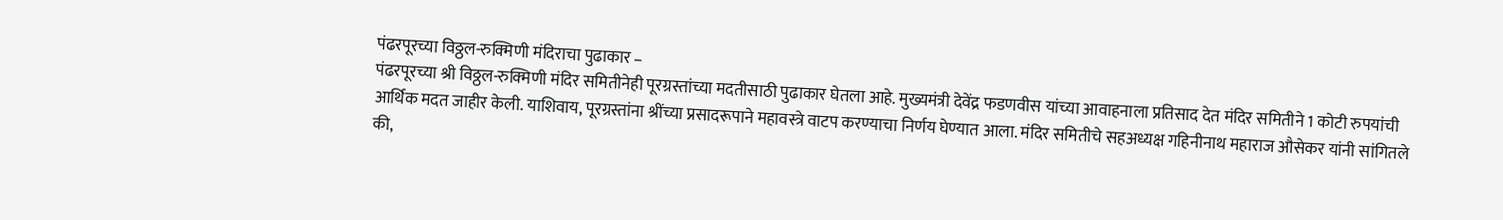पंढरपूरच्या विठ्ठल-रुक्मिणी मंदिराचा पुढाकार –
पंढरपूरच्या श्री विठ्ठल-रुक्मिणी मंदिर समितीनेही पूरग्रस्तांच्या मदतीसाठी पुढाकार घेतला आहे. मुख्यमंत्री देवेंद्र फडणवीस यांच्या आवाहनाला प्रतिसाद देत मंदिर समितीने 1 कोटी रुपयांची आर्थिक मदत जाहीर केली. याशिवाय, पूरग्रस्तांना श्रींच्या प्रसादरूपाने महावस्त्रे वाटप करण्याचा निर्णय घेण्यात आला. मंदिर समितीचे सहअध्यक्ष गहिनीनाथ महाराज औसेकर यांनी सांगितले की,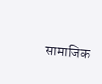सामाजिक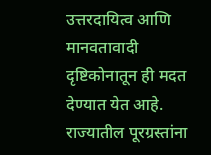उत्तरदायित्व आणि मानवतावादी दृष्टिकोनातून ही मदत देण्यात येत आहे.
राज्यातील पूरग्रस्तांना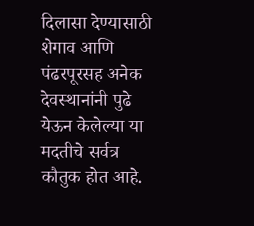दिलासा देण्यासाठी शेगाव आणि पंढरपूरसह अनेक देवस्थानांनी पुढे येऊन केलेल्या या मदतीचे सर्वत्र कौतुक होत आहे.